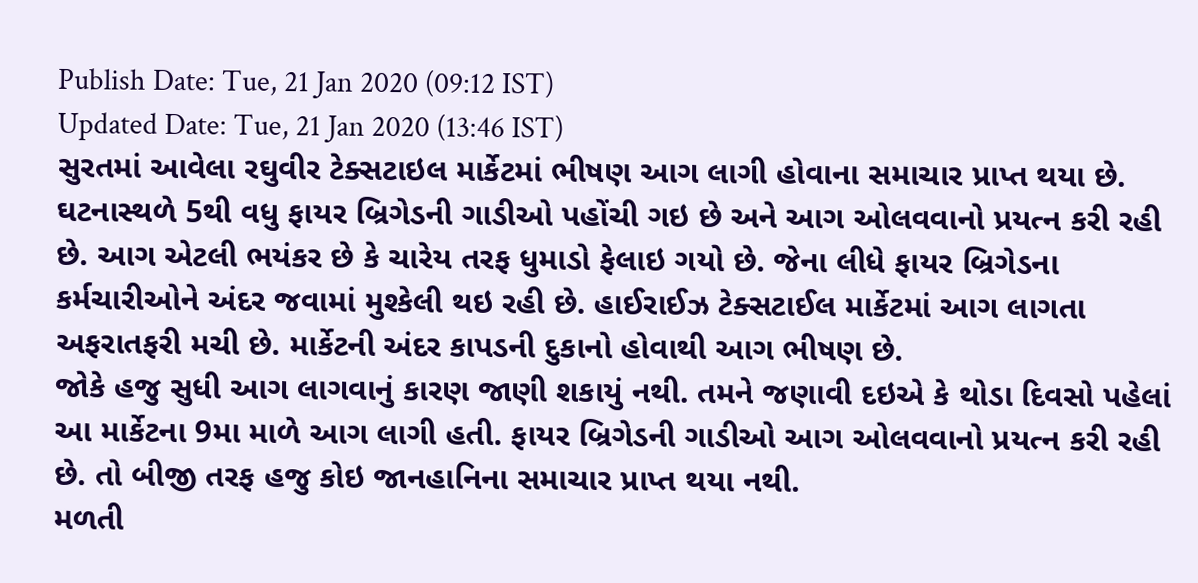Publish Date: Tue, 21 Jan 2020 (09:12 IST)
Updated Date: Tue, 21 Jan 2020 (13:46 IST)
સુરતમાં આવેલા રઘુવીર ટેક્સટાઇલ માર્કેટમાં ભીષણ આગ લાગી હોવાના સમાચાર પ્રાપ્ત થયા છે. ઘટનાસ્થળે 5થી વધુ ફાયર બ્રિગેડની ગાડીઓ પહોંચી ગઇ છે અને આગ ઓલવવાનો પ્રયત્ન કરી રહી છે. આગ એટલી ભયંકર છે કે ચારેય તરફ ધુમાડો ફેલાઇ ગયો છે. જેના લીધે ફાયર બ્રિગેડના કર્મચારીઓને અંદર જવામાં મુશ્કેલી થઇ રહી છે. હાઈરાઈઝ ટેક્સટાઈલ માર્કેટમાં આગ લાગતા અફરાતફરી મચી છે. માર્કેટની અંદર કાપડની દુકાનો હોવાથી આગ ભીષણ છે.
જોકે હજુ સુધી આગ લાગવાનું કારણ જાણી શકાયું નથી. તમને જણાવી દઇએ કે થોડા દિવસો પહેલાં આ માર્કેટના 9મા માળે આગ લાગી હતી. ફાયર બ્રિગેડની ગાડીઓ આગ ઓલવવાનો પ્રયત્ન કરી રહી છે. તો બીજી તરફ હજુ કોઇ જાનહાનિના સમાચાર પ્રાપ્ત થયા નથી.
મળતી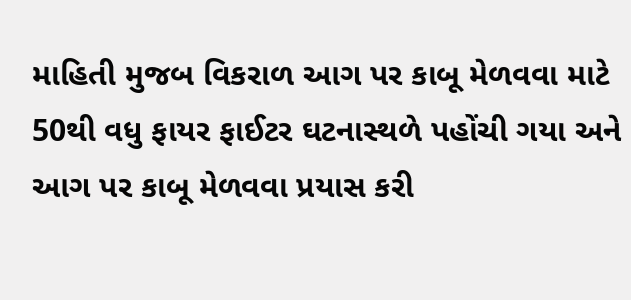માહિતી મુજબ વિકરાળ આગ પર કાબૂ મેળવવા માટે 50થી વધુ ફાયર ફાઈટર ઘટનાસ્થળે પહોંચી ગયા અને આગ પર કાબૂ મેળવવા પ્રયાસ કરી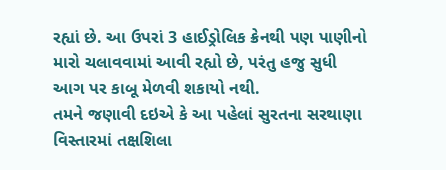રહ્યાં છે. આ ઉપરાં 3 હાઈડ્રોલિક ક્રેનથી પણ પાણીનો મારો ચલાવવામાં આવી રહ્યો છે, પરંતુ હજુ સુધી આગ પર કાબૂ મેળવી શકાયો નથી.
તમને જણાવી દઇએ કે આ પહેલાં સુરતના સરથાણા વિસ્તારમાં તક્ષશિલા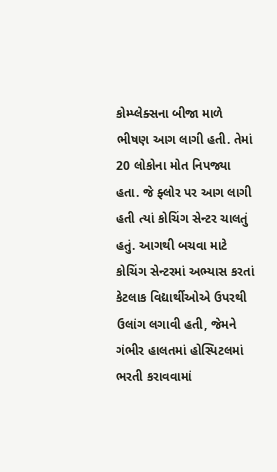કોમ્પ્લેક્સના બીજા માળે ભીષણ આગ લાગી હતી. તેમાં 20 લોકોના મોત નિપજ્યા હતા. જે ફ્લોર પર આગ લાગી હતી ત્યાં કોચિંગ સેન્ટર ચાલતું હતું. આગથી બચવા માટે કોચિંગ સેન્ટરમાં અભ્યાસ કરતાં કેટલાક વિદ્યાર્થીઓએ ઉપરથી ઉલાંગ લગાવી હતી, જેમને ગંભીર હાલતમાં હોસ્પિટલમાં ભરતી કરાવવામાં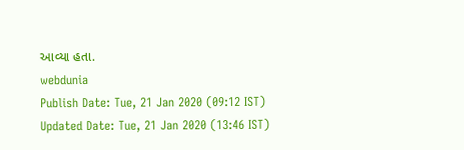આવ્યા હતા.
webdunia
Publish Date: Tue, 21 Jan 2020 (09:12 IST)
Updated Date: Tue, 21 Jan 2020 (13:46 IST)